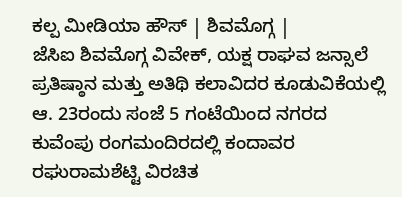ಕಲ್ಪ ಮೀಡಿಯಾ ಹೌಸ್ | ಶಿವಮೊಗ್ಗ |
ಜೆಸಿಐ ಶಿವಮೊಗ್ಗ ವಿವೇಕ್, ಯಕ್ಷ ರಾಘವ ಜನ್ಸಾಲೆ ಪ್ರತಿಷ್ಠಾನ ಮತ್ತು ಅತಿಥಿ ಕಲಾವಿದರ ಕೂಡುವಿಕೆಯಲ್ಲಿ ಆ. 23ರಂದು ಸಂಜೆ 5 ಗಂಟೆಯಿಂದ ನಗರದ ಕುವೆಂಪು ರಂಗಮಂದಿರದಲ್ಲಿ ಕಂದಾವರ ರಘುರಾಮಶೆಟ್ಟಿ ವಿರಚಿತ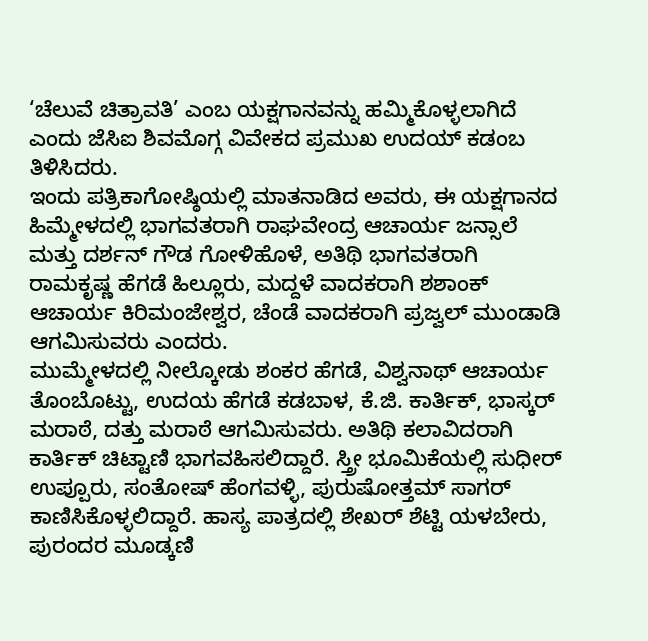‘ಚೆಲುವೆ ಚಿತ್ರಾವತಿ’ ಎಂಬ ಯಕ್ಷಗಾನವನ್ನು ಹಮ್ಮಿಕೊಳ್ಳಲಾಗಿದೆ ಎಂದು ಜೆಸಿಐ ಶಿವಮೊಗ್ಗ ವಿವೇಕದ ಪ್ರಮುಖ ಉದಯ್ ಕಡಂಬ ತಿಳಿಸಿದರು.
ಇಂದು ಪತ್ರಿಕಾಗೋಷ್ಠಿಯಲ್ಲಿ ಮಾತನಾಡಿದ ಅವರು, ಈ ಯಕ್ಷಗಾನದ ಹಿಮ್ಮೇಳದಲ್ಲಿ ಭಾಗವತರಾಗಿ ರಾಘವೇಂದ್ರ ಆಚಾರ್ಯ ಜನ್ಸಾಲೆ ಮತ್ತು ದರ್ಶನ್ ಗೌಡ ಗೋಳಿಹೊಳೆ, ಅತಿಥಿ ಭಾಗವತರಾಗಿ ರಾಮಕೃಷ್ಣ ಹೆಗಡೆ ಹಿಲ್ಲೂರು, ಮದ್ದಳೆ ವಾದಕರಾಗಿ ಶಶಾಂಕ್ ಆಚಾರ್ಯ ಕಿರಿಮಂಜೇಶ್ವರ, ಚೆಂಡೆ ವಾದಕರಾಗಿ ಪ್ರಜ್ವಲ್ ಮುಂಡಾಡಿ ಆಗಮಿಸುವರು ಎಂದರು.
ಮುಮ್ಮೇಳದಲ್ಲಿ ನೀಲ್ಕೋಡು ಶಂಕರ ಹೆಗಡೆ, ವಿಶ್ವನಾಥ್ ಆಚಾರ್ಯ ತೊಂಬೊಟ್ಟು, ಉದಯ ಹೆಗಡೆ ಕಡಬಾಳ, ಕೆ.ಜಿ. ಕಾರ್ತಿಕ್, ಭಾಸ್ಕರ್ ಮರಾಠೆ, ದತ್ತು ಮರಾಠೆ ಆಗಮಿಸುವರು. ಅತಿಥಿ ಕಲಾವಿದರಾಗಿ ಕಾರ್ತಿಕ್ ಚಿಟ್ಟಾಣಿ ಭಾಗವಹಿಸಲಿದ್ದಾರೆ. ಸ್ತ್ರೀ ಭೂಮಿಕೆಯಲ್ಲಿ ಸುಧೀರ್ ಉಪ್ಪೂರು, ಸಂತೋಷ್ ಹೆಂಗವಳ್ಳಿ, ಪುರುಷೋತ್ತಮ್ ಸಾಗರ್ ಕಾಣಿಸಿಕೊಳ್ಳಲಿದ್ದಾರೆ. ಹಾಸ್ಯ ಪಾತ್ರದಲ್ಲಿ ಶೇಖರ್ ಶೆಟ್ಟಿ ಯಳಬೇರು, ಪುರಂದರ ಮೂಡ್ಕಣಿ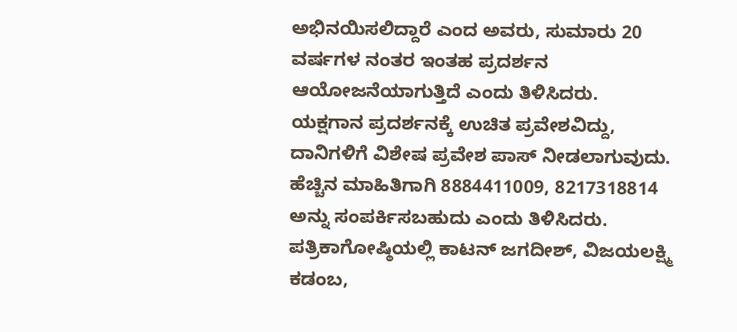ಅಭಿನಯಿಸಲಿದ್ದಾರೆ ಎಂದ ಅವರು, ಸುಮಾರು 20 ವರ್ಷಗಳ ನಂತರ ಇಂತಹ ಪ್ರದರ್ಶನ ಆಯೋಜನೆಯಾಗುತ್ತಿದೆ ಎಂದು ತಿಳಿಸಿದರು.
ಯಕ್ಷಗಾನ ಪ್ರದರ್ಶನಕ್ಕೆ ಉಚಿತ ಪ್ರವೇಶವಿದ್ದು, ದಾನಿಗಳಿಗೆ ವಿಶೇಷ ಪ್ರವೇಶ ಪಾಸ್ ನೀಡಲಾಗುವುದು. ಹೆಚ್ಚಿನ ಮಾಹಿತಿಗಾಗಿ 8884411009, 8217318814 ಅನ್ನು ಸಂಪರ್ಕಿಸಬಹುದು ಎಂದು ತಿಳಿಸಿದರು.
ಪತ್ರಿಕಾಗೋಷ್ಠಿಯಲ್ಲಿ ಕಾಟನ್ ಜಗದೀಶ್, ವಿಜಯಲಕ್ಷ್ಮಿ ಕಡಂಬ,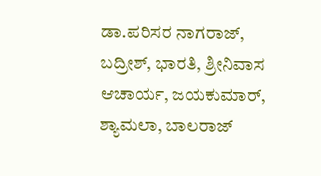ಡಾ.ಪರಿಸರ ನಾಗರಾಜ್, ಬದ್ರೀಶ್, ಭಾರತಿ, ಶ್ರೀನಿವಾಸ ಆಚಾರ್ಯ, ಜಯಕುಮಾರ್, ಶ್ಯಾಮಲಾ, ಬಾಲರಾಜ್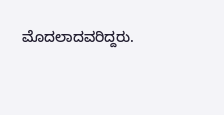ಮೊದಲಾದವರಿದ್ದರು.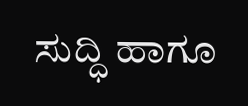ಸುದ್ಧಿ ಹಾಗೂ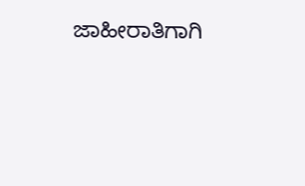ಜಾಹೀರಾತಿಗಾಗಿ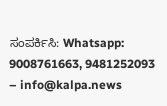ಸಂಪರ್ಕಿಸಿ: Whatsapp: 9008761663, 9481252093 – info@kalpa.news